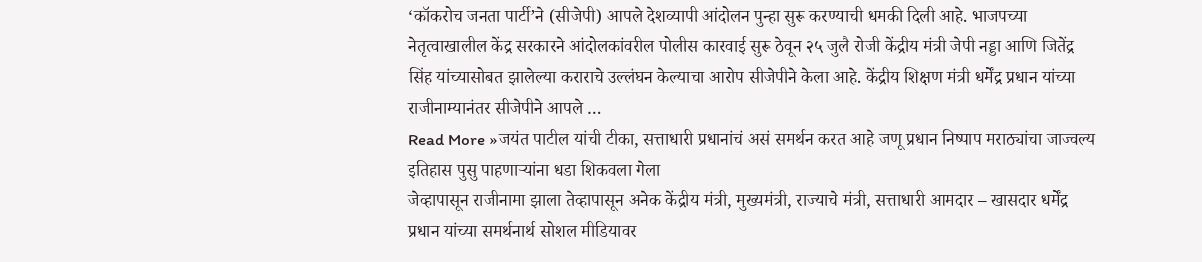‘कॉकरोच जनता पार्टी’ने (सीजेपी) आपले देशव्यापी आंदोलन पुन्हा सुरू करण्याची धमकी दिली आहे. भाजपच्या नेतृत्वाखालील केंद्र सरकारने आंदोलकांवरील पोलीस कारवाई सुरू ठेवून २५ जुलै रोजी केंद्रीय मंत्री जेपी नड्डा आणि जितेंद्र सिंह यांच्यासोबत झालेल्या कराराचे उल्लंघन केल्याचा आरोप सीजेपीने केला आहे. केंद्रीय शिक्षण मंत्री धर्मेंद्र प्रधान यांच्या राजीनाम्यानंतर सीजेपीने आपले …
Read More »जयंत पाटील यांची टीका, सत्ताधारी प्रधानांचं असं समर्थन करत आहे जणू प्रधान निष्पाप मराठ्यांचा जाज्वल्य इतिहास पुसु पाहणाऱ्यांना धडा शिकवला गेला
जेव्हापासून राजीनामा झाला तेव्हापासून अनेक केंद्रीय मंत्री, मुख्यमंत्री, राज्याचे मंत्री, सत्ताधारी आमदार – खासदार धर्मेंद्र प्रधान यांच्या समर्थनार्थ सोशल मीडियावर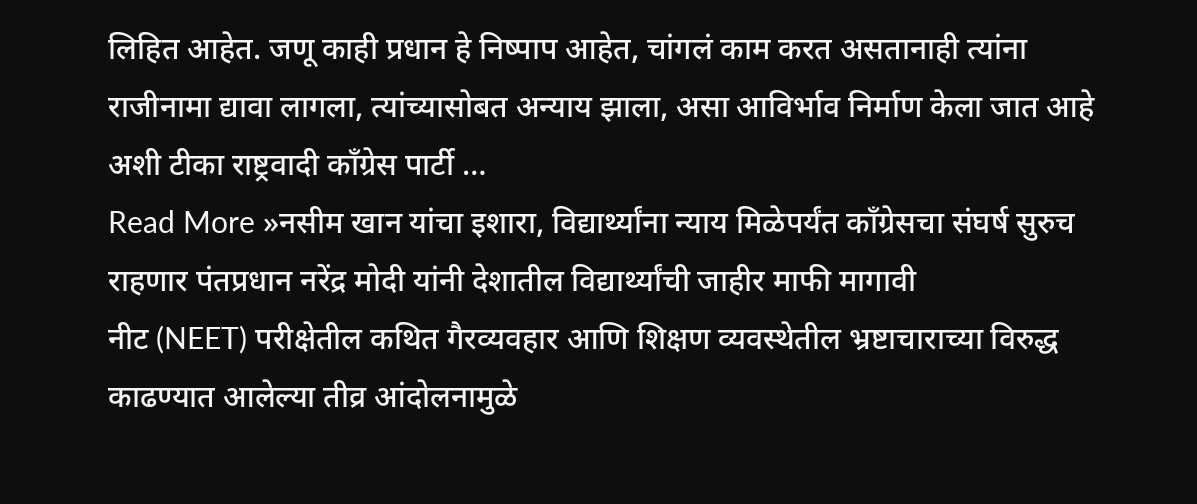लिहित आहेत. जणू काही प्रधान हे निष्पाप आहेत, चांगलं काम करत असतानाही त्यांना राजीनामा द्यावा लागला, त्यांच्यासोबत अन्याय झाला, असा आविर्भाव निर्माण केला जात आहे अशी टीका राष्ट्रवादी काँग्रेस पार्टी …
Read More »नसीम खान यांचा इशारा, विद्यार्थ्यांना न्याय मिळेपर्यंत काँग्रेसचा संघर्ष सुरुच राहणार पंतप्रधान नरेंद्र मोदी यांनी देशातील विद्यार्थ्यांची जाहीर माफी मागावी
नीट (NEET) परीक्षेतील कथित गैरव्यवहार आणि शिक्षण व्यवस्थेतील भ्रष्टाचाराच्या विरुद्ध काढण्यात आलेल्या तीव्र आंदोलनामुळे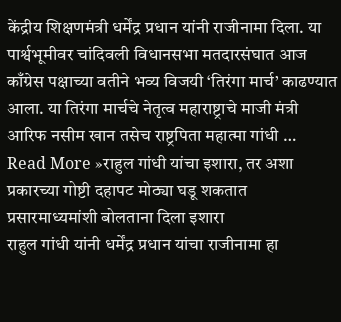केंद्रीय शिक्षणमंत्री धर्मेंद्र प्रधान यांनी राजीनामा दिला. या पार्श्वभूमीवर चांदिवली विधानसभा मतदारसंघात आज काँग्रेस पक्षाच्या वतीने भव्य विजयी ‘तिरंगा मार्च’ काढण्यात आला. या तिरंगा मार्चचे नेतृत्व महाराष्ट्राचे माजी मंत्री आरिफ नसीम खान तसेच राष्ट्रपिता महात्मा गांधी …
Read More »राहुल गांधी यांचा इशारा, तर अशा प्रकारच्या गोष्टी दहापट मोठ्या घडू शकतात प्रसारमाध्यमांशी बोलताना दिला इशारा
राहुल गांधी यांनी धर्मेंद्र प्रधान यांचा राजीनामा हा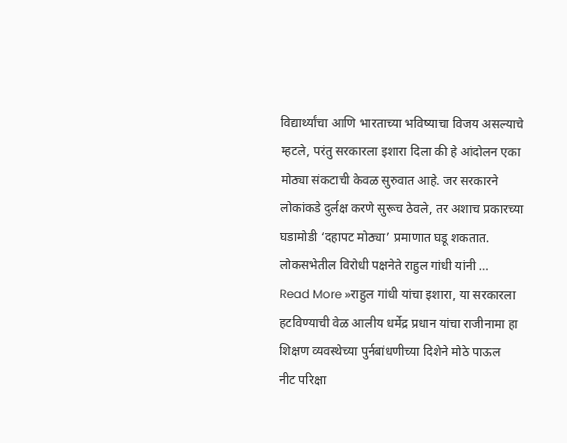विद्यार्थ्यांचा आणि भारताच्या भविष्याचा विजय असल्याचे म्हटले, परंतु सरकारला इशारा दिला की हे आंदोलन एका मोठ्या संकटाची केवळ सुरुवात आहे. जर सरकारने लोकांकडे दुर्लक्ष करणे सुरूच ठेवले, तर अशाच प्रकारच्या घडामोडी ‘दहापट मोठ्या’ प्रमाणात घडू शकतात. लोकसभेतील विरोधी पक्षनेते राहुल गांधी यांनी …
Read More »राहुल गांधी यांचा इशारा, या सरकारला हटविण्याची वेळ आलीय धर्मेद्र प्रधान यांचा राजीनामा हा शिक्षण व्यवस्थेच्या पुर्नबांधणीच्या दिशेने मोठे पाऊल
नीट परिक्षा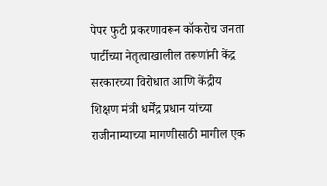पेपर फुटी प्रकरणावरून कॉकरोच जनता पार्टीच्या नेतृत्वाखालील तरूणांनी केंद्र सरकारच्या विरोधात आणि केंद्रीय शिक्षण मंत्री धर्मेंद्र प्रधान यांच्या राजीनाम्याच्या मागणीसाठी मागील एक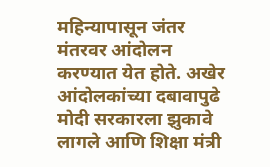महिन्यापासून जंतर मंतरवर आंदोलन करण्यात येत होते. अखेर आंदोलकांच्या दबावापुढे मोदी सरकारला झुकावे लागले आणि शिक्षा मंत्री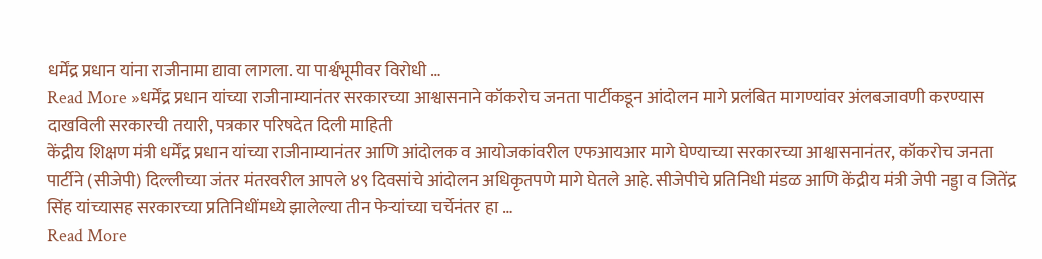धर्मेंद्र प्रधान यांना राजीनामा द्यावा लागला. या पार्श्वभूमीवर विरोधी …
Read More »धर्मेंद्र प्रधान यांच्या राजीनाम्यानंतर सरकारच्या आश्वासनाने कॉकरोच जनता पार्टीकडून आंदोलन मागे प्रलंबित मागण्यांवर अंलबजावणी करण्यास दाखविली सरकारची तयारी, पत्रकार परिषदेत दिली माहिती
केंद्रीय शिक्षण मंत्री धर्मेंद्र प्रधान यांच्या राजीनाम्यानंतर आणि आंदोलक व आयोजकांवरील एफआयआर मागे घेण्याच्या सरकारच्या आश्वासनानंतर, कॉकरोच जनता पार्टीने (सीजेपी) दिल्लीच्या जंतर मंतरवरील आपले ४९ दिवसांचे आंदोलन अधिकृतपणे मागे घेतले आहे. सीजेपीचे प्रतिनिधी मंडळ आणि केंद्रीय मंत्री जेपी नड्डा व जितेंद्र सिंह यांच्यासह सरकारच्या प्रतिनिधींमध्ये झालेल्या तीन फेऱ्यांच्या चर्चेनंतर हा …
Read More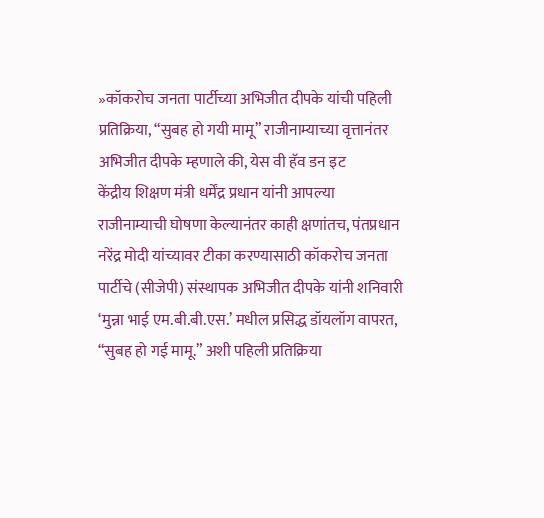»कॉकरोच जनता पार्टीच्या अभिजीत दीपके यांची पहिली प्रतिक्रिया, “सुबह हो गयी मामू” राजीनाम्याच्या वृत्तानंतर अभिजीत दीपके म्हणाले की, येस वी हॅव डन इट
केंद्रीय शिक्षण मंत्री धर्मेंद्र प्रधान यांनी आपल्या राजीनाम्याची घोषणा केल्यानंतर काही क्षणांतच, पंतप्रधान नरेंद्र मोदी यांच्यावर टीका करण्यासाठी कॉकरोच जनता पार्टीचे (सीजेपी) संस्थापक अभिजीत दीपके यांनी शनिवारी ‘मुन्ना भाई एम.बी.बी.एस.’ मधील प्रसिद्ध डॉयलॉग वापरत, “सुबह हो गई मामू.” अशी पहिली प्रतिक्रिया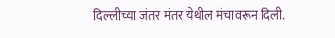दिल्लीच्या जंतर मंतर येथील मंचावरून दिली.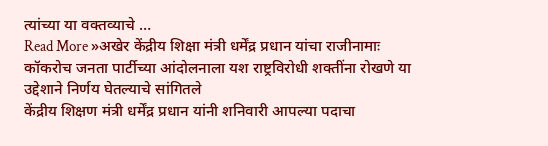त्यांच्या या वक्तव्याचे …
Read More »अखेर केंद्रीय शिक्षा मंत्री धर्मेंद्र प्रधान यांचा राजीनामाः कॉकरोच जनता पार्टीच्या आंदोलनाला यश राष्ट्रविरोधी शक्तींना रोखणे या उद्देशाने निर्णय घेतल्याचे सांगितले
केंद्रीय शिक्षण मंत्री धर्मेंद्र प्रधान यांनी शनिवारी आपल्या पदाचा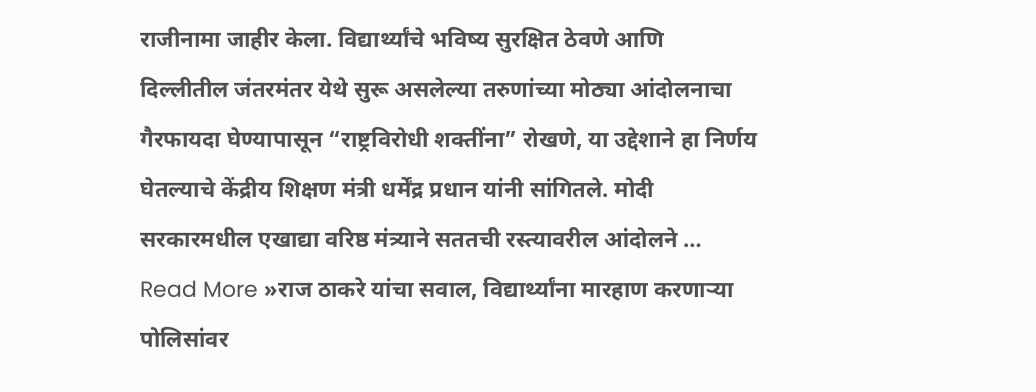राजीनामा जाहीर केला. विद्यार्थ्यांचे भविष्य सुरक्षित ठेवणे आणि दिल्लीतील जंतरमंतर येथे सुरू असलेल्या तरुणांच्या मोठ्या आंदोलनाचा गैरफायदा घेण्यापासून “राष्ट्रविरोधी शक्तींना” रोखणे, या उद्देशाने हा निर्णय घेतल्याचे केंद्रीय शिक्षण मंत्री धर्मेंद्र प्रधान यांनी सांगितले. मोदी सरकारमधील एखाद्या वरिष्ठ मंत्र्याने सततची रस्त्यावरील आंदोलने …
Read More »राज ठाकरे यांचा सवाल, विद्यार्थ्यांना मारहाण करणाऱ्या पोलिसांवर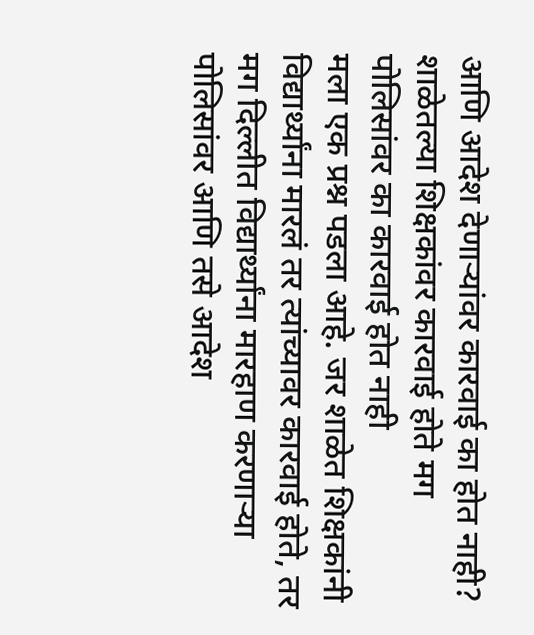आणि आदेश देणाऱ्यांवर कारवाई का होत नाही? शाळेतल्या शिक्षकांवर कारवाई होते मग पोलिसांवर का कारवाई होत नाही
मला एक प्रश्न पडला आहे. जर शाळेत शिक्षकांनी विद्यार्थ्यांना मारलं तर त्यांच्यावर कारवाई होते, तर मग दिल्लीत विद्यार्थ्यांना मारहाण करणाऱ्या पोलिसांवर आणि तसे आदेश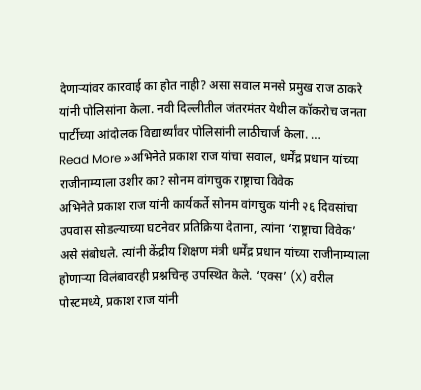देणाऱ्यांवर कारवाई का होत नाही? असा सवाल मनसे प्रमुख राज ठाकरे यांनी पोलिसांना केला. नवी दिल्लीतील जंतरमंतर येथील कॉकरोच जनता पार्टीच्या आंदोलक विद्यार्थ्यांवर पोलिसांनी लाठीचार्ज केला. …
Read More »अभिनेते प्रकाश राज यांचा सवाल, धर्मेंद्र प्रधान यांच्या राजीनाम्याला उशीर का? सोनम वांगचुक राष्ट्राचा विवेक
अभिनेते प्रकाश राज यांनी कार्यकर्ते सोनम वांगचुक यांनी २६ दिवसांचा उपवास सोडल्याच्या घटनेवर प्रतिक्रिया देताना, त्यांना ‘राष्ट्राचा विवेक’ असे संबोधले. त्यांनी केंद्रीय शिक्षण मंत्री धर्मेंद्र प्रधान यांच्या राजीनाम्याला होणाऱ्या विलंबावरही प्रश्नचिन्ह उपस्थित केले. ‘एक्स’ (X) वरील पोस्टमध्ये, प्रकाश राज यांनी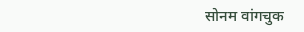सोनम वांगचुक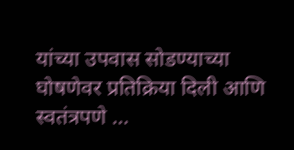यांच्या उपवास सोडण्याच्या घोषणेवर प्रतिक्रिया दिली आणि स्वतंत्रपणे …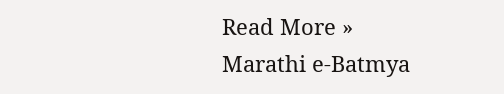Read More »
Marathi e-Batmya